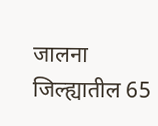जालना जिल्ह्यातील 65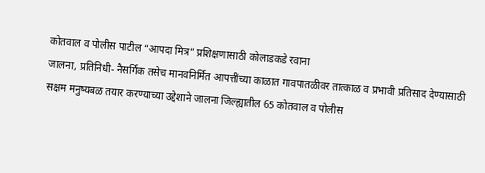कोतवाल व पोलीस पाटील “आपदा मित्र” प्रशिक्षणासाठी कोलाडकडे रवाना
जालना, प्रतिनिधी- नैसर्गिक तसेच मानवनिर्मित आपत्तींच्या काळात गावपातळीवर तात्काळ व प्रभावी प्रतिसाद देण्यासाठी सक्षम मनुष्यबळ तयार करण्याच्या उद्देशाने जालना जिल्ह्यातील 65 कोतवाल व पोलीस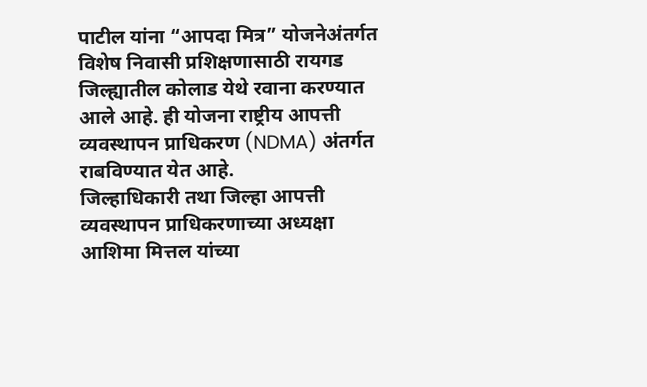पाटील यांना “आपदा मित्र” योजनेअंतर्गत विशेष निवासी प्रशिक्षणासाठी रायगड जिल्ह्यातील कोलाड येथे रवाना करण्यात आले आहे. ही योजना राष्ट्रीय आपत्ती व्यवस्थापन प्राधिकरण (NDMA) अंतर्गत राबविण्यात येत आहे.
जिल्हाधिकारी तथा जिल्हा आपत्ती व्यवस्थापन प्राधिकरणाच्या अध्यक्षा आशिमा मित्तल यांच्या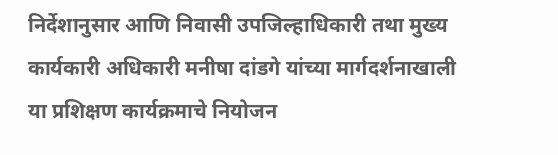निर्देशानुसार आणि निवासी उपजिल्हाधिकारी तथा मुख्य कार्यकारी अधिकारी मनीषा दांडगे यांच्या मार्गदर्शनाखाली या प्रशिक्षण कार्यक्रमाचे नियोजन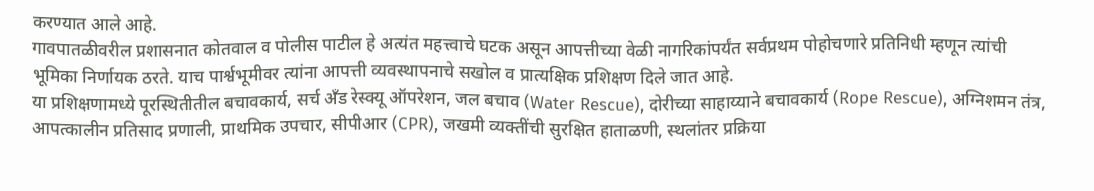करण्यात आले आहे.
गावपातळीवरील प्रशासनात कोतवाल व पोलीस पाटील हे अत्यंत महत्त्वाचे घटक असून आपत्तीच्या वेळी नागरिकांपर्यंत सर्वप्रथम पोहोचणारे प्रतिनिधी म्हणून त्यांची भूमिका निर्णायक ठरते. याच पार्श्वभूमीवर त्यांना आपत्ती व्यवस्थापनाचे सखोल व प्रात्यक्षिक प्रशिक्षण दिले जात आहे.
या प्रशिक्षणामध्ये पूरस्थितीतील बचावकार्य, सर्च अँड रेस्क्यू ऑपरेशन, जल बचाव (Water Rescue), दोरीच्या साहाय्याने बचावकार्य (Rope Rescue), अग्निशमन तंत्र, आपत्कालीन प्रतिसाद प्रणाली, प्राथमिक उपचार, सीपीआर (CPR), जखमी व्यक्तींची सुरक्षित हाताळणी, स्थलांतर प्रक्रिया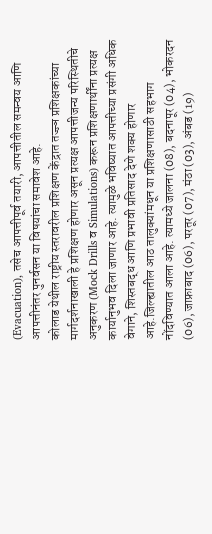(Evacuation), तसेच आपत्तीपूर्व तयारी, आपत्तीतील समन्वय आणि आपत्तीनंतर पुनर्वसन या विषयांचा समावेश आहे.
कोलाड येथील राष्ट्रीय स्तरावरील प्रशिक्षण केंद्रात तज्ज्ञ प्रशिक्षकांच्या मार्गदर्शनाखाली हे प्रशिक्षण होणार असून प्रत्यक्ष आपत्तीजन्य परिस्थितीचे अनुकरण (Mock Drills व Simulations) करून प्रशिक्षणार्थींना प्रत्यक्ष कार्यानुभव दिला जाणार आहे. त्यामुळे भविष्यात आपत्तीच्या प्रसंगी अधिक वेगाने, शिस्तबद्ध आणि प्रभावी प्रतिसाद देणे शक्य होणार आहे.जिल्ह्यातील आठ तालुक्यांमधून या प्रशिक्षणासाठी सहभाग नोंदविण्यात आला आहे. त्यामध्ये जालना (08), बदनापूर (04), भोकरदन (06), जाफ्राबाद (06), परतूर (07), मंठा (03), अंबड (19)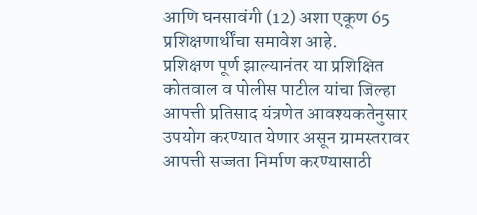आणि घनसावंगी (12) अशा एकूण 65 प्रशिक्षणार्थींचा समावेश आहे.
प्रशिक्षण पूर्ण झाल्यानंतर या प्रशिक्षित कोतवाल व पोलीस पाटील यांचा जिल्हा आपत्ती प्रतिसाद यंत्रणेत आवश्यकतेनुसार उपयोग करण्यात येणार असून ग्रामस्तरावर आपत्ती सज्जता निर्माण करण्यासाठी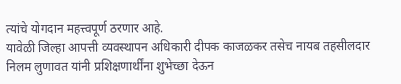त्यांचे योगदान महत्त्वपूर्ण ठरणार आहे.
यावेळी जिल्हा आपत्ती व्यवस्थापन अधिकारी दीपक काजळकर तसेच नायब तहसीलदार निलम लुणावत यांनी प्रशिक्षणार्थींना शुभेच्छा देऊन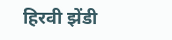हिरवी झेंडी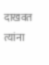दाखवत त्यांना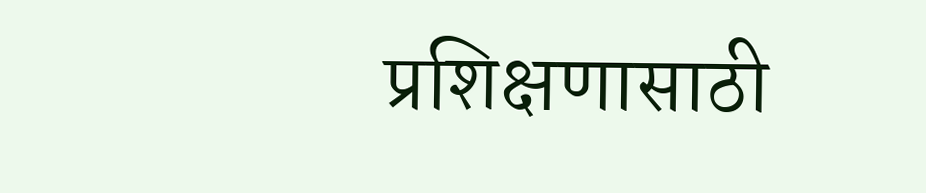प्रशिक्षणासाठी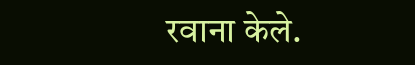रवाना केले.